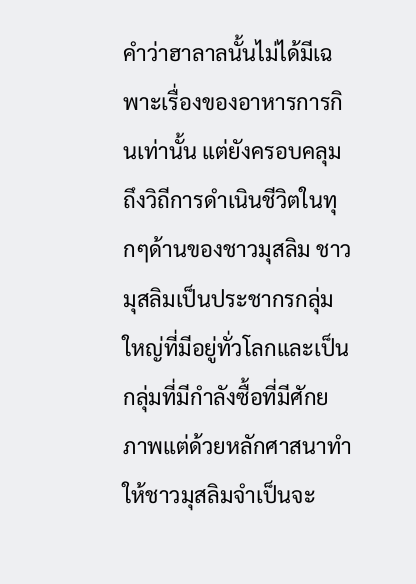คำว่าฮาลาลนั้นไม่ได้มีเฉพาะเรื่องของอาหารการกินเท่านั้น แต่ยังครอบคลุมถึงวิถีการดำเนินชีวิตในทุกๆด้านของชาวมุสลิม ชาวมุสลิมเป็นประชากรกลุ่มใหญ่ที่มีอยู่ทั่วโลกและเป็นกลุ่มที่มีกำลังซื้อที่มีศักยภาพแต่ด้วยหลักศาสนาทำให้ชาวมุสลิมจำเป็นจะ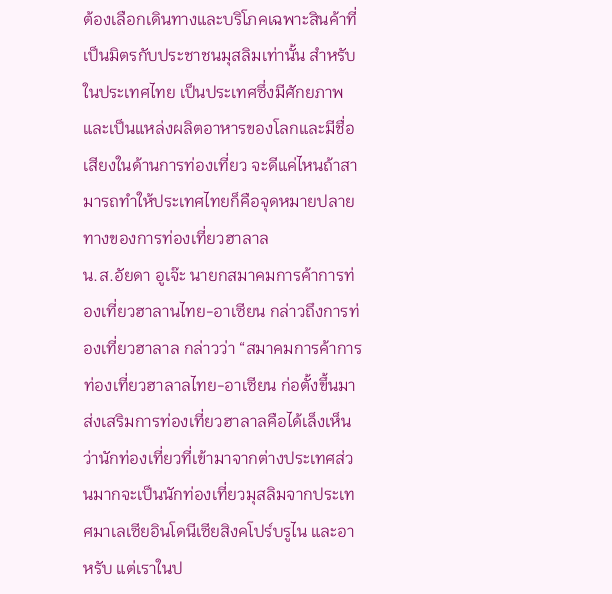ต้องเลือกเดินทางและบริโภคเฉพาะสินค้าที่เป็นมิตรกับประชาชนมุสลิมเท่านั้น สำหรับในประเทศไทย เป็นประเทศซึ่งมีศักยภาพและเป็นแหล่งผลิตอาหารของโลกและมีชื่อเสียงในด้านการท่องเที่ยว จะดีแค่ไหนถ้าสามารถทำให้ประเทศไทยก็คือจุดหมายปลายทางของการท่องเที่ยวฮาลาล
น.ส.อัยดา อูเจ๊ะ นายกสมาคมการค้าการท่องเที่ยวฮาลานไทย-อาเซียน กล่าวถึงการท่องเที่ยวฮาลาล กล่าวว่า “สมาคมการค้าการท่องเที่ยวฮาลาลไทย-อาเซียน ก่อตั้งขึ้นมาส่งเสริมการท่องเที่ยวฮาลาลคือได้เล็งเห็นว่านักท่องเที่ยวที่เข้ามาจากต่างประเทศส่วนมากจะเป็นนักท่องเที่ยวมุสลิมจากประเทศมาเลเซียอินโดนีเซียสิงคโปร์บรูไน และอาหรับ แต่เราในป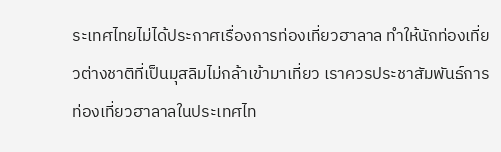ระเทศไทยไม่ได้ประกาศเรื่องการท่องเที่ยวฮาลาล ทำให้นักท่องเที่ยวต่างชาติที่เป็นมุสลิมไม่กล้าเข้ามาเที่ยว เราควรประชาสัมพันธ์การท่องเที่ยวฮาลาลในประเทศไท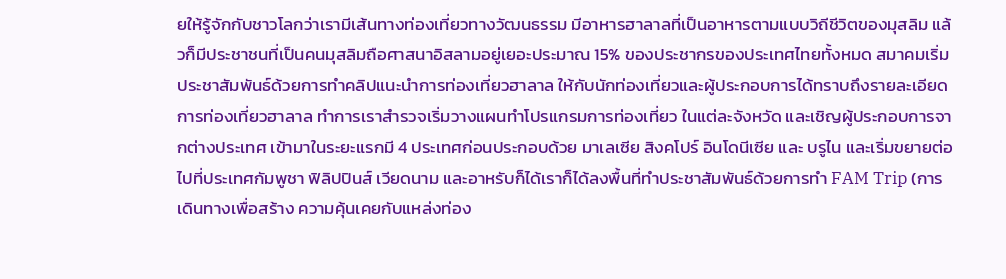ยให้รู้จักกับชาวโลกว่าเรามีเส้นทางท่องเที่ยวทางวัฒนธรรม มีอาหารฮาลาลที่เป็นอาหารตามแบบวิถีชีวิตของมุสลิม แล้วก็มีประชาชนที่เป็นคนมุสลิมถือศาสนาอิสลามอยู่เยอะประมาณ 15% ของประชากรของประเทศไทยทั้งหมด สมาคมเริ่มประชาสัมพันธ์ด้วยการทำคลิปแนะนำการท่องเที่ยวฮาลาล ให้กับนักท่องเที่ยวและผู้ประกอบการได้ทราบถึงรายละเอียดการท่องเที่ยวฮาลาล ทำการเราสำรวจเริ่มวางแผนทำโปรแกรมการท่องเที่ยว ในแต่ละจังหวัด และเชิญผู้ประกอบการจากต่างประเทศ เข้ามาในระยะแรกมี 4 ประเทศก่อนประกอบด้วย มาเลเซีย สิงคโปร์ อินโดนีเซีย และ บรูไน และเริ่มขยายต่อไปที่ประเทศกัมพูชา ฟิลิปปินส์ เวียดนาม และอาหรับก็ได้เราก็ได้ลงพื้นที่ทำประชาสัมพันธ์ด้วยการทำ FAM Trip (การเดินทางเพื่อสร้าง ความคุ้นเคยกับแหล่งท่อง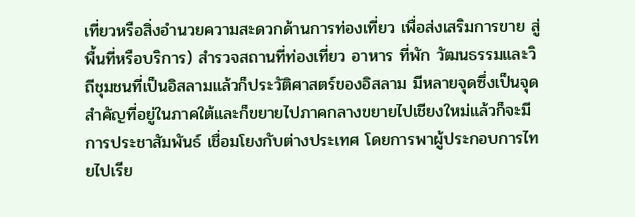เที่ยวหรือสิ่งอำนวยความสะดวกด้านการท่องเที่ยว เพื่อส่งเสริมการขาย สู่พื้นที่หรือบริการ) สำรวจสถานที่ท่องเที่ยว อาหาร ที่พัก วัฒนธรรมและวิถีชุมชนที่เป็นอิสลามแล้วก็ประวัติศาสตร์ของอิสลาม มีหลายจุดซึ่งเป็นจุดสำคัญที่อยู่ในภาคใต้และก็ขยายไปภาคกลางขยายไปเชียงใหม่แล้วก็จะมีการประชาสัมพันธ์ เชื่อมโยงกับต่างประเทศ โดยการพาผู้ประกอบการไทยไปเรีย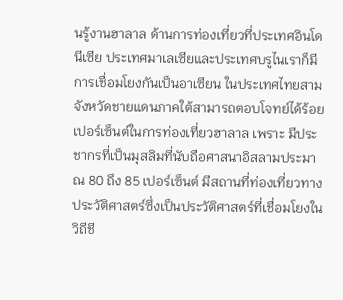นรู้งานฮาลาล ด้านการท่องเที่ยวที่ประเทศอินโดนีเซีย ประเทศมาเลเซียและประเทศบรูไนเราก็มีการเชื่อมโยงกันเป็นอาเซียน ในประเทศไทยสามจังหวัดชายแดนภาคใต้สามารถตอบโจทย์ได้ร้อยเปอร์เซ็นต์ในการท่องเที่ยวฮาลาล เพราะ มีประชากรที่เป็นมุสลิมที่นับถือศาสนาอิสลามประมาณ 80 ถึง 85 เปอร์เซ็นต์ มีสถานที่ท่องเที่ยวทางประวัติศาสตร์ซึ่งเป็นประวัติศาสตร์ที่เชื่อมโยงในวิถีชี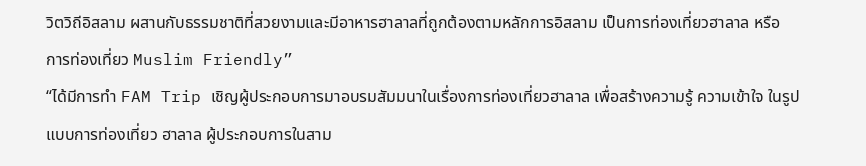วิตวิถีอิสลาม ผสานกับธรรมชาติที่สวยงามและมีอาหารฮาลาลที่ถูกต้องตามหลักการอิสลาม เป็นการท่องเที่ยวฮาลาล หรือ การท่องเที่ยว Muslim Friendly”
“ได้มีการทำ FAM Trip เชิญผู้ประกอบการมาอบรมสัมมนาในเรื่องการท่องเที่ยวฮาลาล เพื่อสร้างความรู้ ความเข้าใจ ในรูปแบบการท่องเที่ยว ฮาลาล ผู้ประกอบการในสาม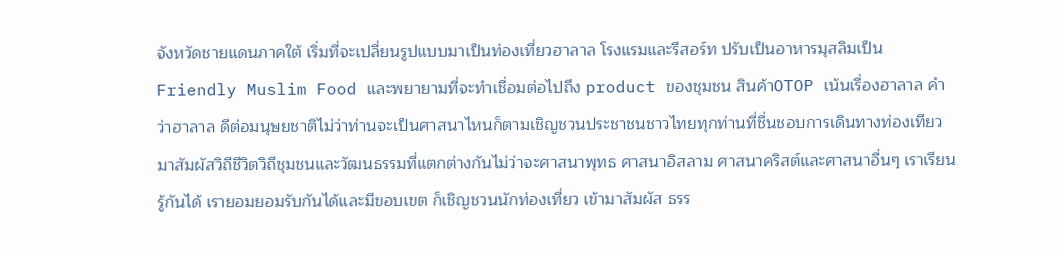จังหวัดชายแดนภาคใต้ เริ่มที่จะเปลี่ยนรูปแบบมาเป็นท่องเที่ยวฮาลาล โรงแรมและรีสอร์ท ปรับเป็นอาหารมุสลิมเป็น Friendly Muslim Food และพยายามที่จะทำเชื่อมต่อไปถึง product ของชุมชน สินค้าOTOP เน้นเรื่องฮาลาล คำว่าฮาลาล ดีต่อมนุษยชาติไม่ว่าท่านจะเป็นศาสนาไหนก็ตามเชิญชวนประชาชนชาวไทยทุกท่านที่ชื่นชอบการเดินทางท่องเทียว มาสัมผัสวิถีชีวิตวิถีชุมชนและวัฒนธรรมที่แตกต่างกันไม่ว่าจะศาสนาพุทธ ศาสนาอิสลาม ศาสนาคริสต์และศาสนาอื่นๆ เราเรียนรู้กันได้ เรายอมยอมรับกันได้และมีขอบเขต ก็เชิญชวนนักท่องเที่ยว เข้ามาสัมผัส ธรร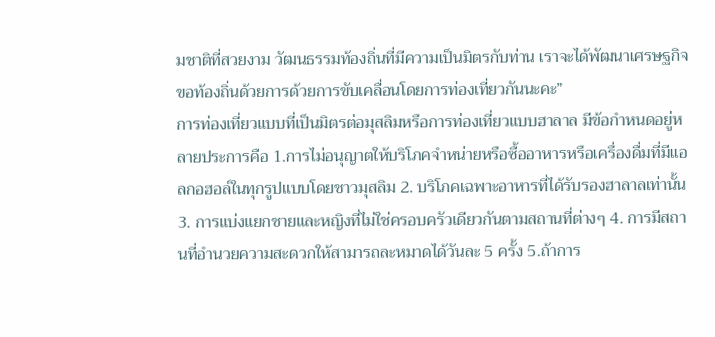มชาติที่สวยงาม วัฒนธรรมท้องถิ่นที่มีความเป็นมิตรกับท่าน เราจะได้พัฒนาเศรษฐกิจขอท้องถิ่นด้วยการด้วยการขับเคลื่อนโดยการท่องเที่ยวกันนะคะ”
การท่องเที่ยวแบบที่เป็นมิตรต่อมุสลิมหรือการท่องเที่ยวแบบฮาลาล มีข้อกำหนดอยู่หลายประการคือ 1.การไม่อนุญาตให้บริโภคจำหน่ายหรือซื้ออาหารหรือเครื่องดื่มที่มีแอลกอฮอล์ในทุกรูปแบบโดยชาวมุสลิม 2. บริโภคเฉพาะอาหารที่ได้รับรองฮาลาลเท่านั้น 3. การแบ่งแยกชายและหญิงที่ไม่ใช่ครอบครัวเดียวกันตามสถานที่ต่างๆ 4. การมีสถานที่อำนวยความสะดวกให้สามารถละหมาดได้วันละ 5 ครั้ง 5.ถ้าการ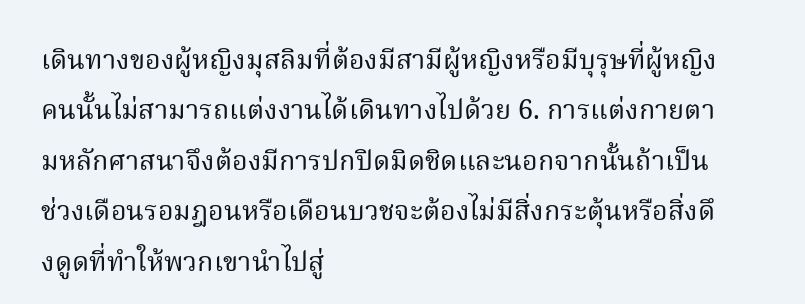เดินทางของผู้หญิงมุสลิมที่ต้องมีสามีผู้หญิงหรือมีบุรุษที่ผู้หญิงคนนั้นไม่สามารถแต่งงานได้เดินทางไปด้วย 6. การแต่งกายตามหลักศาสนาจึงต้องมีการปกปิดมิดชิดและนอกจากนั้นถ้าเป็นช่วงเดือนรอมฎอนหรือเดือนบวชจะต้องไม่มีสิ่งกระตุ้นหรือสิ่งดึงดูดที่ทำให้พวกเขานำไปสู่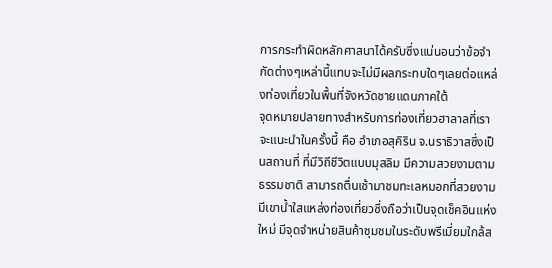การกระทำผิดหลักศาสนาได้ครับซึ่งแน่นอนว่าข้อจำกัดต่างๆเหล่านี้แทบจะไม่มีผลกระทบใดๆเลยต่อแหล่งท่องเที่ยวในพื้นที่จังหวัดชายแดนภาคใต้
จุดหมายปลายทางสำหรับการท่องเที่ยวฮาลาลที่เราจะแนะนำในครั้งนี้ คือ อำเภอสุคิริน จ.นราธิวาสซึ่งเป็นสถานที่ ที่มีวิถีชีวิตแบบมุสลิม มีความสวยงามตามธรรมชาติ สามารถตื่นเช้ามาชมทะเลหมอกที่สวยงาม มีเขาน้ำใสแหล่งท่องเที่ยวซึ่งถือว่าเป็นจุดเช็คอินแห่งใหม่ มีจุดจำหน่ายสินค้าชุมชมในระดับพรีเมี่ยมใกล้ส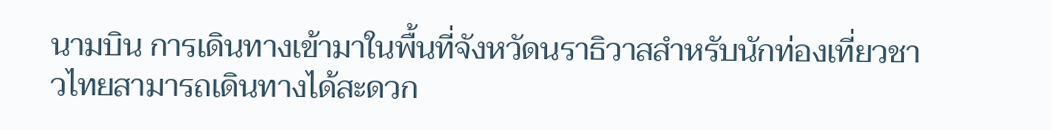นามบิน การเดินทางเข้ามาในพื้นที่จังหวัดนราธิวาสสำหรับนักท่องเที่ยวชาวไทยสามารถเดินทางได้สะดวก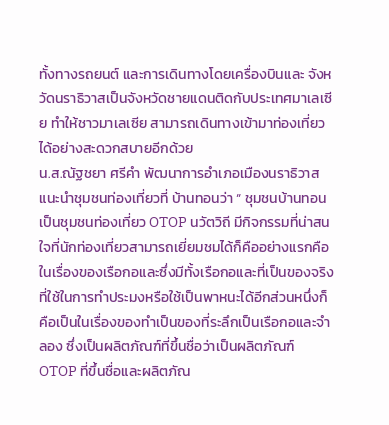ทั้งทางรถยนต์ และการเดินทางโดยเครื่องบินและ จังหวัดนราธิวาสเป็นจังหวัดชายแดนติดกับประเทศมาเลเซีย ทำให้ชาวมาเลเซีย สามารถเดินทางเข้ามาท่องเที่ยวได้อย่างสะดวกสบายอีกด้วย
น.ส.ณัฐชยา ศรีคำ พัฒนาการอำเภอเมืองนราธิวาส แนะนำชุมชนท่องเที่ยวที่ บ้านทอนว่า “ ชุมชนบ้านทอน เป็นชุมชนท่องเที่ยว OTOP นวัตวิถี มีกิจกรรมที่น่าสนใจที่นักท่องเที่ยวสามารถเยี่ยมชมได้ก็คืออย่างแรกคือในเรื่องของเรือกอและซึ่งมีทั้งเรือกอและที่เป็นของจริงที่ใช้ในการทำประมงหรือใช้เป็นพาหนะได้อีกส่วนหนึ่งก็คือเป็นในเรื่องของทำเป็นของที่ระลึกเป็นเรือกอและจำลอง ซึ่งเป็นผลิตภัณฑ์ที่ขึ้นชื่อว่าเป็นผลิตภัณฑ์ OTOP ที่ขึ้นชื่อและผลิตภัณ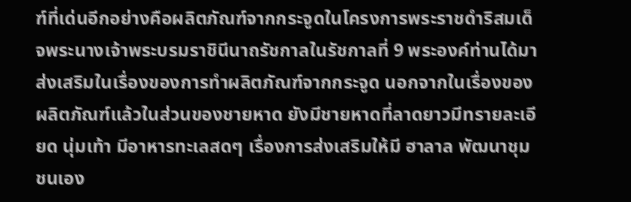ฑ์ที่เด่นอีกอย่างคือผลิตภัณฑ์จากกระจูดในโครงการพระราชดำริสมเด็จพระนางเจ้าพระบรมราชินีนาถรัชกาลในรัชกาลที่ 9 พระองค์ท่านได้มาส่งเสริมในเรื่องของการทำผลิตภัณฑ์จากกระจูด นอกจากในเรื่องของผลิตภัณฑ์แล้วในส่วนของชายหาด ยังมีชายหาดที่ลาดยาวมีทรายละเอียด นุ่มเท้า มีอาหารทะเลสดๆ เรื่องการส่งเสริมให้มี ฮาลาล พัฒนาชุมชนเอง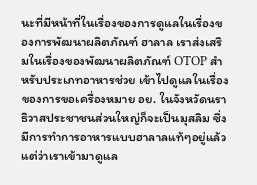นะที่มีหน้าที่ในเรื่องของการดูแลในเรื่องของการพัฒนาผลิตภัณฑ์ ฮาลาล เราส่งเสริมในเรื่องของพัฒนาผลิตภัณฑ์ OTOP สำหรับประเภทอาหารช่วย เข้าไปดูแลในเรื่องของการขอเครื่องหมาย อย. ในจังหวัดนราธิวาสประชาชนส่วนใหญ่ก็จะเป็นมุสลิม ซึ่งมีการทำการอาหารแบบฮาลาลแท้ๆอยู่แล้ว แต่ว่าเราเข้ามาดูแล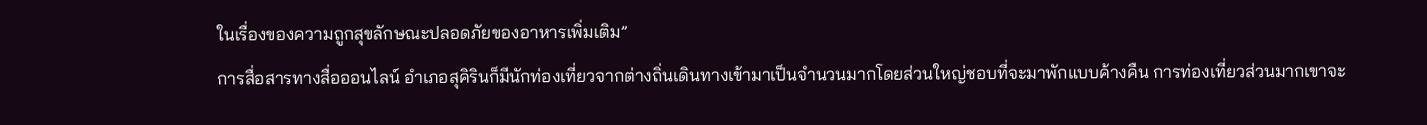ในเรื่องของความถูกสุขลักษณะปลอดภัยของอาหารเพิ่มเติม”
การสื่อสารทางสื่อออนไลน์ อำเภอสุคิรินก็มีนักท่องเที่ยวจากต่างถิ่นเดินทางเข้ามาเป็นจำนวนมากโดยส่วนใหญ่ชอบที่จะมาพักแบบค้างคืน การท่องเที่ยวส่วนมากเขาจะ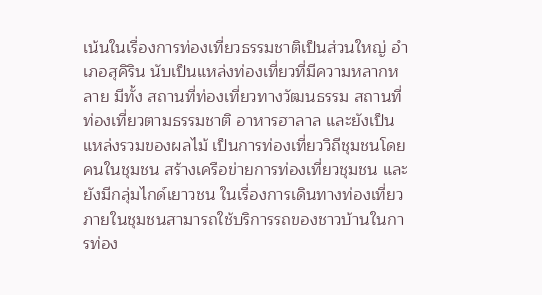เน้นในเรื่องการท่องเที่ยวธรรมชาติเป็นส่วนใหญ่ อำเภอสุคิริน นับเป็นแหล่งท่องเที่ยวที่มีความหลากหลาย มีทั้ง สถานที่ท่องเที่ยวทางวัฒนธรรม สถานที่ท่องเที่ยวตามธรรมชาติ อาหารฮาลาล และยังเป็นแหล่งรวมของผลไม้ เป็นการท่องเที่ยววิถีชุมชนโดยคนในชุมชน สร้างเครือข่ายการท่องเที่ยวชุมชน และยังมีกลุ่มไกด์เยาวชน ในเรื่องการเดินทางท่องเที่ยวภายในชุมชนสามารถใช้บริการรถของชาวบ้านในการท่อง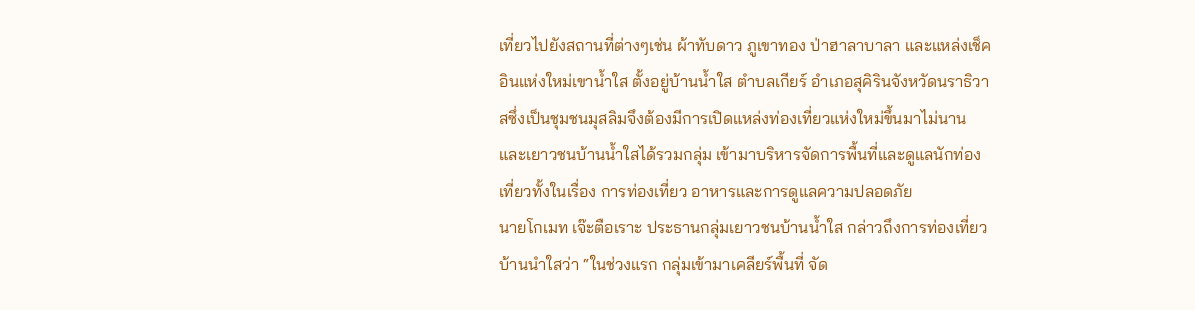เที่ยวไปยังสถานที่ต่างๆเช่น ผ้าทับดาว ภูเขาทอง ป่าฮาลาบาลา และแหล่งเช็คอินแห่งใหม่เขาน้ำใส ตั้งอยู่บ้านน้ำใส ตำบลเกียร์ อำเภอสุคิรินจังหวัดนราธิวาสซึ่งเป็นชุมชนมุสลิมจึงต้องมีการเปิดแหล่งท่องเที่ยวแห่งใหม่ขึ้นมาไม่นานและเยาวชนบ้านน้ำใสได้รวมกลุ่ม เข้ามาบริหารจัดการพื้นที่และดูแลนักท่องเที่ยวทั้งในเรื่อง การท่องเที่ยว อาหารและการดูแลความปลอดภัย
นายโกเมท เจ๊ะตือเราะ ประธานกลุ่มเยาวชนบ้านน้ำใส กล่าวถึงการท่องเที่ยวบ้านนำใสว่า “ในช่วงแรก กลุ่มเข้ามาเคลียร์พื้นที่ จัด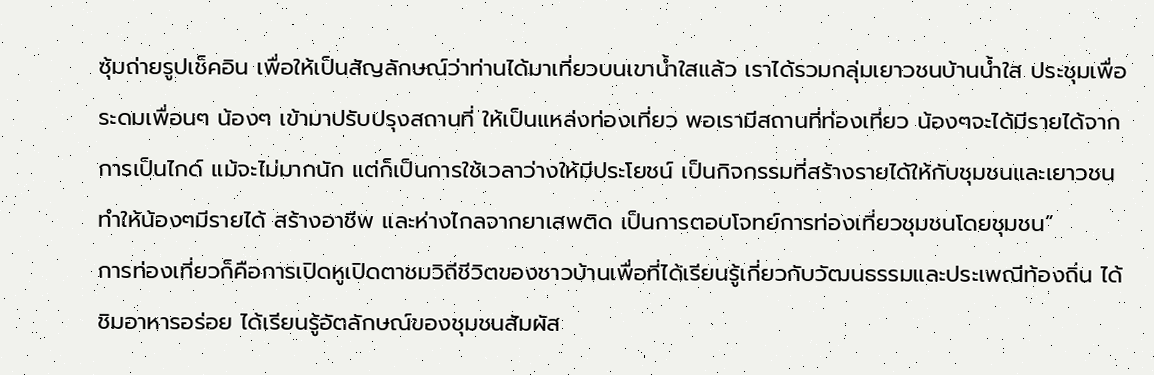ซุ้มถ่ายรูปเช็คอิน เพื่อให้เป็นสัญลักษณ์ว่าท่านได้มาเที่ยวบนเขาน้ำใสแล้ว เราได้รวมกลุ่มเยาวชนบ้านน้ำใส ประชุมเพื่อระดมเพื่อนๆ น้องๆ เข้ามาปรับปรุงสถานที่ ให้เป็นแหล่งท่องเที่ยว พอเรามีสถานที่ท่องเที่ยว น้องๆจะได้มีรายได้จากการเป็นไกด์ แม้จะไม่มากนัก แต่ก็เป็นการใช้เวลาว่างให้มีประโยชน์ เป็นกิจกรรมที่สร้างรายได้ให้กับชุมชนและเยาวชน ทำให้น้องๆมีรายได้ สร้างอาชีพ และห่างไกลจากยาเสพติด เป็นการตอบโจทย์การท่องเที่ยวชุมชนโดยชุมชน”
การท่องเที่ยวก็คือการเปิดหูเปิดตาชมวิถีชีวิตของชาวบ้านเพื่อที่ได้เรียนรู้เกี่ยวกับวัฒนธรรมและประเพณีท้องถิ่น ได้ชิมอาหารอร่อย ได้เรียนรู้อัตลักษณ์ของชุมชนสัมผัส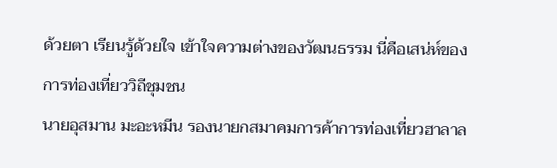ด้วยตา เรียนรู้ด้วยใจ เข้าใจความต่างของวัฒนธรรม นี่คือเสน่ห์ของการท่องเที่ยววิถีชุมชน
นายอุสมาน มะอะหมีน รองนายกสมาคมการค้าการท่องเที่ยวฮาลาล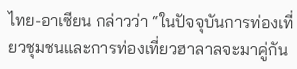ไทย-อาเซียน กล่าวว่า “ในปัจจุบันการท่องเที่ยวชุมชนและการท่องเที่ยวฮาลาลจะมาคู่กัน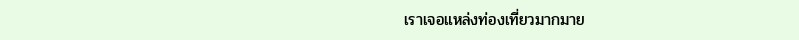เราเจอแหล่งท่องเที่ยวมากมาย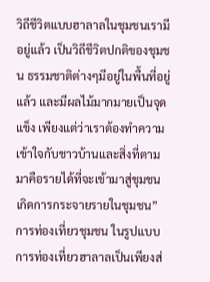วิถีชีวิตแบบฮาลาลในชุมชนเรามีอยู่แล้ว เป็นวิถีชีวิตปกติของชุมชน ธรรมชาติต่างๆมีอยู่ในพื้นที่อยู่แล้ว และมีผลไม้มากมายเป็นจุดแข็ง เพียงแต่ว่าเราต้องทำความเข้าใจกับชาวบ้านและสิ่งที่ตามมาคือรายได้ที่จะเข้ามาสู่ชุมชน เกิดการกระจายรายในชุมชน”
การท่องเที่ยวชุมชน ในรูปแบบการท่องเที่ยวฮาลาลเป็นเพียงส่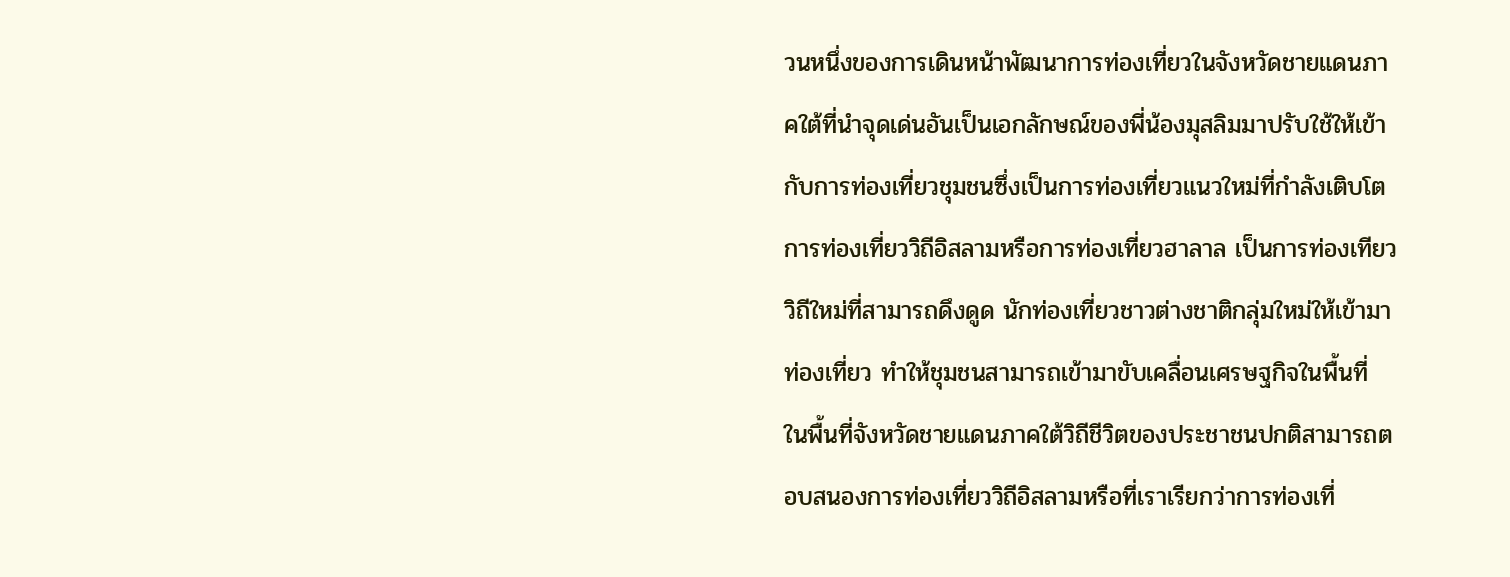วนหนึ่งของการเดินหน้าพัฒนาการท่องเที่ยวในจังหวัดชายแดนภาคใต้ที่นำจุดเด่นอันเป็นเอกลักษณ์ของพี่น้องมุสลิมมาปรับใช้ให้เข้ากับการท่องเที่ยวชุมชนซึ่งเป็นการท่องเที่ยวแนวใหม่ที่กำลังเติบโต การท่องเที่ยววิถีอิสลามหรือการท่องเที่ยวฮาลาล เป็นการท่องเทียววิถีใหม่ที่สามารถดึงดูด นักท่องเที่ยวชาวต่างชาติกลุ่มใหม่ให้เข้ามาท่องเที่ยว ทำให้ชุมชนสามารถเข้ามาขับเคลื่อนเศรษฐกิจในพื้นที่ ในพื้นที่จังหวัดชายแดนภาคใต้วิถีชีวิตของประชาชนปกติสามารถตอบสนองการท่องเที่ยววิถีอิสลามหรือที่เราเรียกว่าการท่องเที่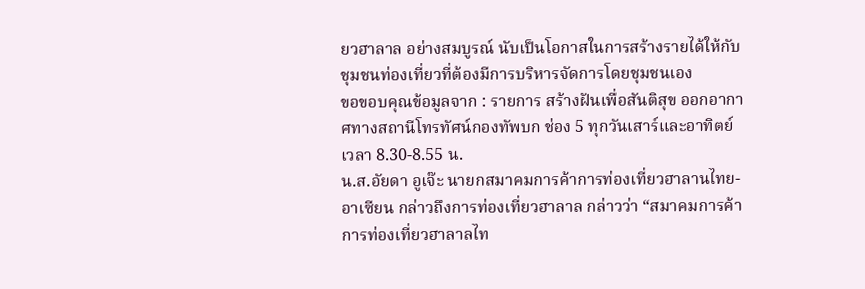ยวฮาลาล อย่างสมบูรณ์ นับเป็นโอกาสในการสร้างรายได้ให้กับชุมชนท่องเที่ยวที่ต้องมีการบริหารจัดการโดยชุมชนเอง
ขอขอบคุณข้อมูลจาก : รายการ สร้างฝันเพื่อสันติสุข ออกอากาศทางสถานีโทรทัศน์กองทัพบก ช่อง 5 ทุกวันเสาร์และอาทิตย์ เวลา 8.30-8.55 น.
น.ส.อัยดา อูเจ๊ะ นายกสมาคมการค้าการท่องเที่ยวฮาลานไทย-อาเซียน กล่าวถึงการท่องเที่ยวฮาลาล กล่าวว่า “สมาคมการค้าการท่องเที่ยวฮาลาลไท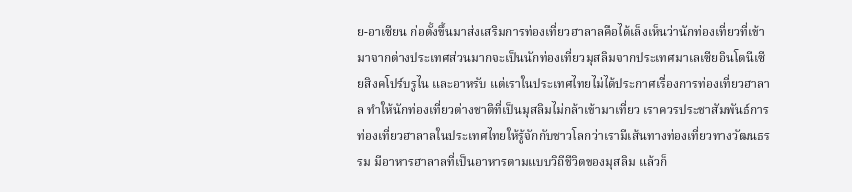ย-อาเซียน ก่อตั้งขึ้นมาส่งเสริมการท่องเที่ยวฮาลาลคือได้เล็งเห็นว่านักท่องเที่ยวที่เข้ามาจากต่างประเทศส่วนมากจะเป็นนักท่องเที่ยวมุสลิมจากประเทศมาเลเซียอินโดนีเซียสิงคโปร์บรูไน และอาหรับ แต่เราในประเทศไทยไม่ได้ประกาศเรื่องการท่องเที่ยวฮาลาล ทำให้นักท่องเที่ยวต่างชาติที่เป็นมุสลิมไม่กล้าเข้ามาเที่ยว เราควรประชาสัมพันธ์การท่องเที่ยวฮาลาลในประเทศไทยให้รู้จักกับชาวโลกว่าเรามีเส้นทางท่องเที่ยวทางวัฒนธรรม มีอาหารฮาลาลที่เป็นอาหารตามแบบวิถีชีวิตของมุสลิม แล้วก็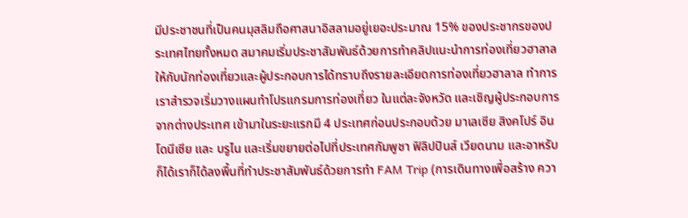มีประชาชนที่เป็นคนมุสลิมถือศาสนาอิสลามอยู่เยอะประมาณ 15% ของประชากรของประเทศไทยทั้งหมด สมาคมเริ่มประชาสัมพันธ์ด้วยการทำคลิปแนะนำการท่องเที่ยวฮาลาล ให้กับนักท่องเที่ยวและผู้ประกอบการได้ทราบถึงรายละเอียดการท่องเที่ยวฮาลาล ทำการเราสำรวจเริ่มวางแผนทำโปรแกรมการท่องเที่ยว ในแต่ละจังหวัด และเชิญผู้ประกอบการจากต่างประเทศ เข้ามาในระยะแรกมี 4 ประเทศก่อนประกอบด้วย มาเลเซีย สิงคโปร์ อินโดนีเซีย และ บรูไน และเริ่มขยายต่อไปที่ประเทศกัมพูชา ฟิลิปปินส์ เวียดนาม และอาหรับก็ได้เราก็ได้ลงพื้นที่ทำประชาสัมพันธ์ด้วยการทำ FAM Trip (การเดินทางเพื่อสร้าง ควา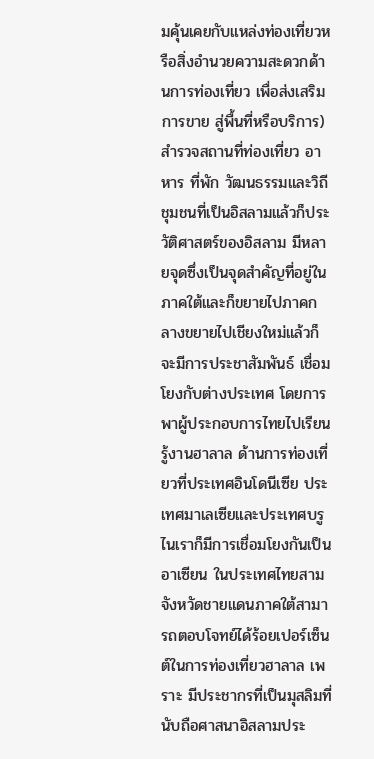มคุ้นเคยกับแหล่งท่องเที่ยวหรือสิ่งอำนวยความสะดวกด้านการท่องเที่ยว เพื่อส่งเสริมการขาย สู่พื้นที่หรือบริการ) สำรวจสถานที่ท่องเที่ยว อาหาร ที่พัก วัฒนธรรมและวิถีชุมชนที่เป็นอิสลามแล้วก็ประวัติศาสตร์ของอิสลาม มีหลายจุดซึ่งเป็นจุดสำคัญที่อยู่ในภาคใต้และก็ขยายไปภาคกลางขยายไปเชียงใหม่แล้วก็จะมีการประชาสัมพันธ์ เชื่อมโยงกับต่างประเทศ โดยการพาผู้ประกอบการไทยไปเรียนรู้งานฮาลาล ด้านการท่องเที่ยวที่ประเทศอินโดนีเซีย ประเทศมาเลเซียและประเทศบรูไนเราก็มีการเชื่อมโยงกันเป็นอาเซียน ในประเทศไทยสามจังหวัดชายแดนภาคใต้สามารถตอบโจทย์ได้ร้อยเปอร์เซ็นต์ในการท่องเที่ยวฮาลาล เพราะ มีประชากรที่เป็นมุสลิมที่นับถือศาสนาอิสลามประ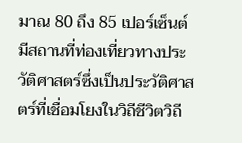มาณ 80 ถึง 85 เปอร์เซ็นต์ มีสถานที่ท่องเที่ยวทางประวัติศาสตร์ซึ่งเป็นประวัติศาสตร์ที่เชื่อมโยงในวิถีชีวิตวิถี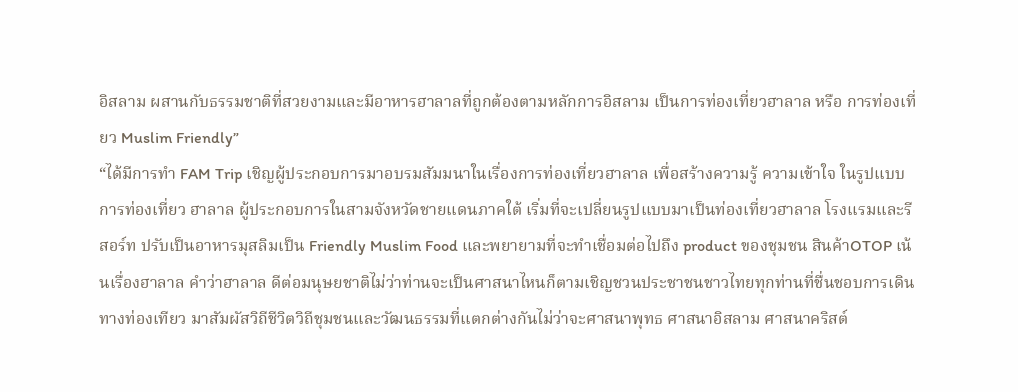อิสลาม ผสานกับธรรมชาติที่สวยงามและมีอาหารฮาลาลที่ถูกต้องตามหลักการอิสลาม เป็นการท่องเที่ยวฮาลาล หรือ การท่องเที่ยว Muslim Friendly”
“ได้มีการทำ FAM Trip เชิญผู้ประกอบการมาอบรมสัมมนาในเรื่องการท่องเที่ยวฮาลาล เพื่อสร้างความรู้ ความเข้าใจ ในรูปแบบการท่องเที่ยว ฮาลาล ผู้ประกอบการในสามจังหวัดชายแดนภาคใต้ เริ่มที่จะเปลี่ยนรูปแบบมาเป็นท่องเที่ยวฮาลาล โรงแรมและรีสอร์ท ปรับเป็นอาหารมุสลิมเป็น Friendly Muslim Food และพยายามที่จะทำเชื่อมต่อไปถึง product ของชุมชน สินค้าOTOP เน้นเรื่องฮาลาล คำว่าฮาลาล ดีต่อมนุษยชาติไม่ว่าท่านจะเป็นศาสนาไหนก็ตามเชิญชวนประชาชนชาวไทยทุกท่านที่ชื่นชอบการเดินทางท่องเทียว มาสัมผัสวิถีชีวิตวิถีชุมชนและวัฒนธรรมที่แตกต่างกันไม่ว่าจะศาสนาพุทธ ศาสนาอิสลาม ศาสนาคริสต์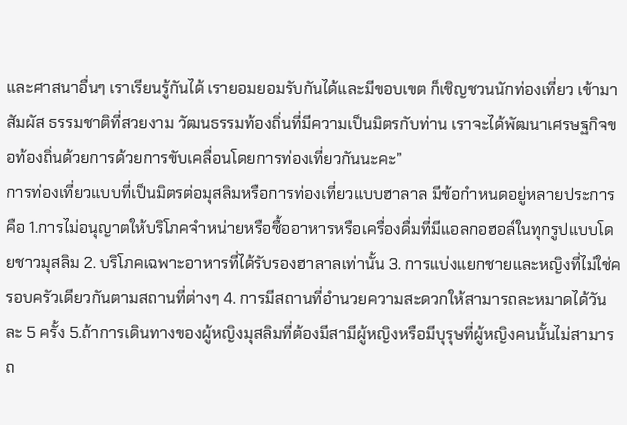และศาสนาอื่นๆ เราเรียนรู้กันได้ เรายอมยอมรับกันได้และมีขอบเขต ก็เชิญชวนนักท่องเที่ยว เข้ามาสัมผัส ธรรมชาติที่สวยงาม วัฒนธรรมท้องถิ่นที่มีความเป็นมิตรกับท่าน เราจะได้พัฒนาเศรษฐกิจขอท้องถิ่นด้วยการด้วยการขับเคลื่อนโดยการท่องเที่ยวกันนะคะ”
การท่องเที่ยวแบบที่เป็นมิตรต่อมุสลิมหรือการท่องเที่ยวแบบฮาลาล มีข้อกำหนดอยู่หลายประการคือ 1.การไม่อนุญาตให้บริโภคจำหน่ายหรือซื้ออาหารหรือเครื่องดื่มที่มีแอลกอฮอล์ในทุกรูปแบบโดยชาวมุสลิม 2. บริโภคเฉพาะอาหารที่ได้รับรองฮาลาลเท่านั้น 3. การแบ่งแยกชายและหญิงที่ไม่ใช่ครอบครัวเดียวกันตามสถานที่ต่างๆ 4. การมีสถานที่อำนวยความสะดวกให้สามารถละหมาดได้วันละ 5 ครั้ง 5.ถ้าการเดินทางของผู้หญิงมุสลิมที่ต้องมีสามีผู้หญิงหรือมีบุรุษที่ผู้หญิงคนนั้นไม่สามารถ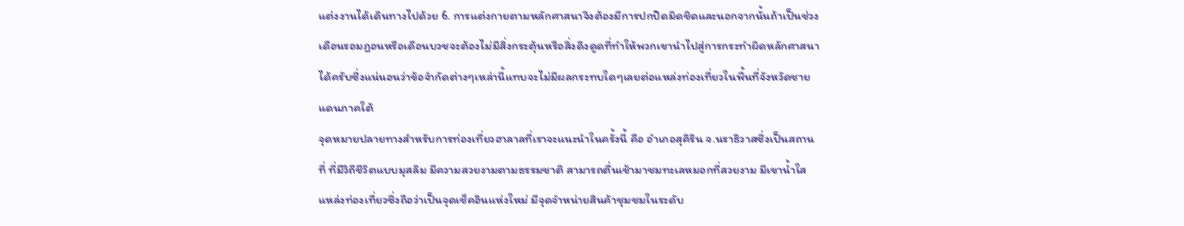แต่งงานได้เดินทางไปด้วย 6. การแต่งกายตามหลักศาสนาจึงต้องมีการปกปิดมิดชิดและนอกจากนั้นถ้าเป็นช่วงเดือนรอมฎอนหรือเดือนบวชจะต้องไม่มีสิ่งกระตุ้นหรือสิ่งดึงดูดที่ทำให้พวกเขานำไปสู่การกระทำผิดหลักศาสนาได้ครับซึ่งแน่นอนว่าข้อจำกัดต่างๆเหล่านี้แทบจะไม่มีผลกระทบใดๆเลยต่อแหล่งท่องเที่ยวในพื้นที่จังหวัดชายแดนภาคใต้
จุดหมายปลายทางสำหรับการท่องเที่ยวฮาลาลที่เราจะแนะนำในครั้งนี้ คือ อำเภอสุคิริน จ.นราธิวาสซึ่งเป็นสถานที่ ที่มีวิถีชีวิตแบบมุสลิม มีความสวยงามตามธรรมชาติ สามารถตื่นเช้ามาชมทะเลหมอกที่สวยงาม มีเขาน้ำใสแหล่งท่องเที่ยวซึ่งถือว่าเป็นจุดเช็คอินแห่งใหม่ มีจุดจำหน่ายสินค้าชุมชมในระดับ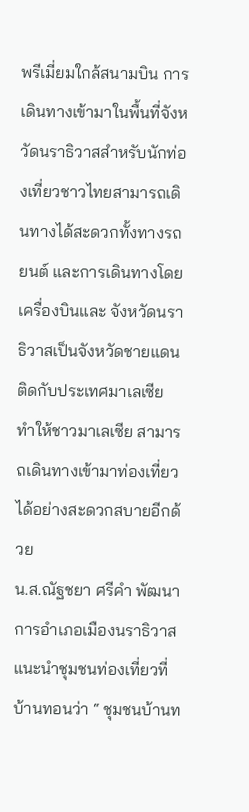พรีเมี่ยมใกล้สนามบิน การเดินทางเข้ามาในพื้นที่จังหวัดนราธิวาสสำหรับนักท่องเที่ยวชาวไทยสามารถเดินทางได้สะดวกทั้งทางรถยนต์ และการเดินทางโดยเครื่องบินและ จังหวัดนราธิวาสเป็นจังหวัดชายแดนติดกับประเทศมาเลเซีย ทำให้ชาวมาเลเซีย สามารถเดินทางเข้ามาท่องเที่ยวได้อย่างสะดวกสบายอีกด้วย
น.ส.ณัฐชยา ศรีคำ พัฒนาการอำเภอเมืองนราธิวาส แนะนำชุมชนท่องเที่ยวที่ บ้านทอนว่า “ ชุมชนบ้านท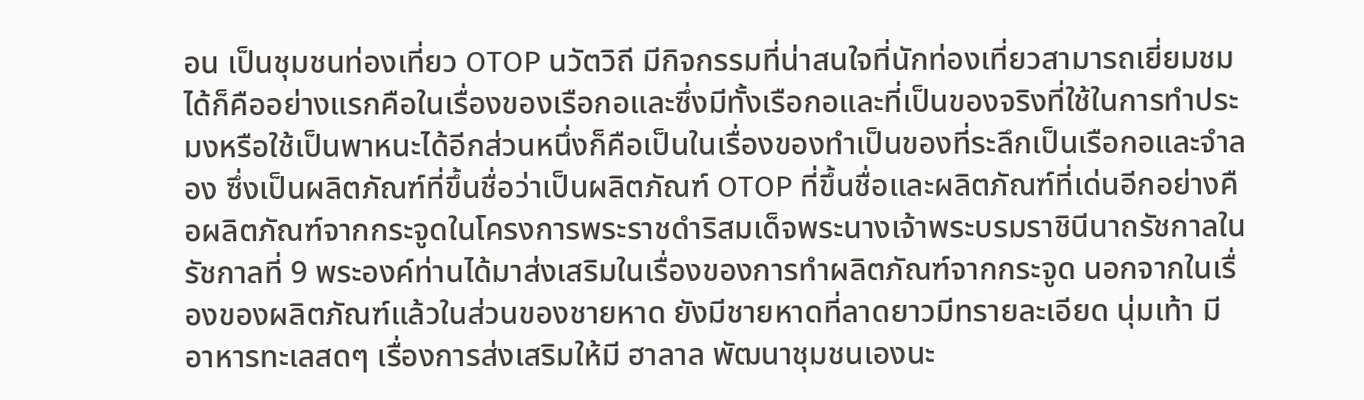อน เป็นชุมชนท่องเที่ยว OTOP นวัตวิถี มีกิจกรรมที่น่าสนใจที่นักท่องเที่ยวสามารถเยี่ยมชมได้ก็คืออย่างแรกคือในเรื่องของเรือกอและซึ่งมีทั้งเรือกอและที่เป็นของจริงที่ใช้ในการทำประมงหรือใช้เป็นพาหนะได้อีกส่วนหนึ่งก็คือเป็นในเรื่องของทำเป็นของที่ระลึกเป็นเรือกอและจำลอง ซึ่งเป็นผลิตภัณฑ์ที่ขึ้นชื่อว่าเป็นผลิตภัณฑ์ OTOP ที่ขึ้นชื่อและผลิตภัณฑ์ที่เด่นอีกอย่างคือผลิตภัณฑ์จากกระจูดในโครงการพระราชดำริสมเด็จพระนางเจ้าพระบรมราชินีนาถรัชกาลในรัชกาลที่ 9 พระองค์ท่านได้มาส่งเสริมในเรื่องของการทำผลิตภัณฑ์จากกระจูด นอกจากในเรื่องของผลิตภัณฑ์แล้วในส่วนของชายหาด ยังมีชายหาดที่ลาดยาวมีทรายละเอียด นุ่มเท้า มีอาหารทะเลสดๆ เรื่องการส่งเสริมให้มี ฮาลาล พัฒนาชุมชนเองนะ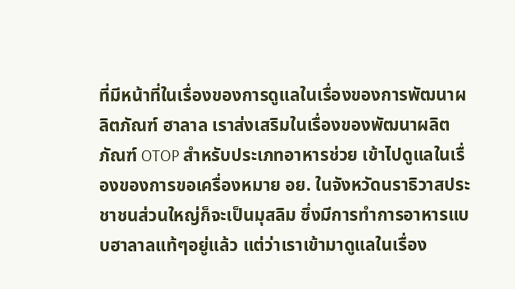ที่มีหน้าที่ในเรื่องของการดูแลในเรื่องของการพัฒนาผลิตภัณฑ์ ฮาลาล เราส่งเสริมในเรื่องของพัฒนาผลิตภัณฑ์ OTOP สำหรับประเภทอาหารช่วย เข้าไปดูแลในเรื่องของการขอเครื่องหมาย อย. ในจังหวัดนราธิวาสประชาชนส่วนใหญ่ก็จะเป็นมุสลิม ซึ่งมีการทำการอาหารแบบฮาลาลแท้ๆอยู่แล้ว แต่ว่าเราเข้ามาดูแลในเรื่อง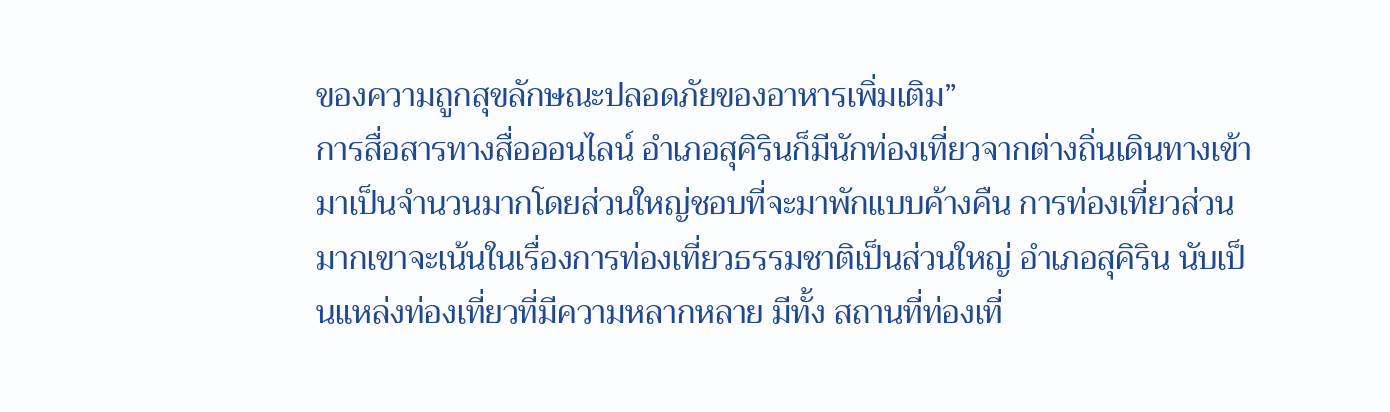ของความถูกสุขลักษณะปลอดภัยของอาหารเพิ่มเติม”
การสื่อสารทางสื่อออนไลน์ อำเภอสุคิรินก็มีนักท่องเที่ยวจากต่างถิ่นเดินทางเข้ามาเป็นจำนวนมากโดยส่วนใหญ่ชอบที่จะมาพักแบบค้างคืน การท่องเที่ยวส่วนมากเขาจะเน้นในเรื่องการท่องเที่ยวธรรมชาติเป็นส่วนใหญ่ อำเภอสุคิริน นับเป็นแหล่งท่องเที่ยวที่มีความหลากหลาย มีทั้ง สถานที่ท่องเที่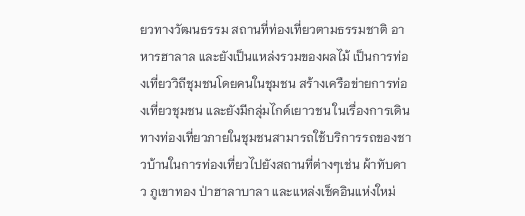ยวทางวัฒนธรรม สถานที่ท่องเที่ยวตามธรรมชาติ อาหารฮาลาล และยังเป็นแหล่งรวมของผลไม้ เป็นการท่องเที่ยววิถีชุมชนโดยคนในชุมชน สร้างเครือข่ายการท่องเที่ยวชุมชน และยังมีกลุ่มไกด์เยาวชน ในเรื่องการเดินทางท่องเที่ยวภายในชุมชนสามารถใช้บริการรถของชาวบ้านในการท่องเที่ยวไปยังสถานที่ต่างๆเช่น ผ้าทับดาว ภูเขาทอง ป่าฮาลาบาลา และแหล่งเช็คอินแห่งใหม่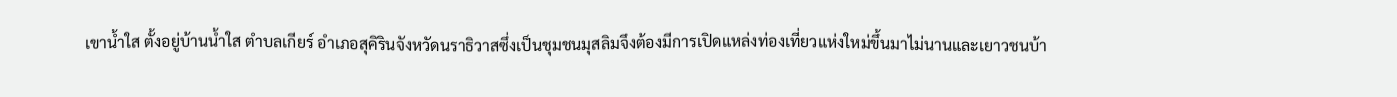เขาน้ำใส ตั้งอยู่บ้านน้ำใส ตำบลเกียร์ อำเภอสุคิรินจังหวัดนราธิวาสซึ่งเป็นชุมชนมุสลิมจึงต้องมีการเปิดแหล่งท่องเที่ยวแห่งใหม่ขึ้นมาไม่นานและเยาวชนบ้า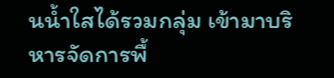นน้ำใสได้รวมกลุ่ม เข้ามาบริหารจัดการพื้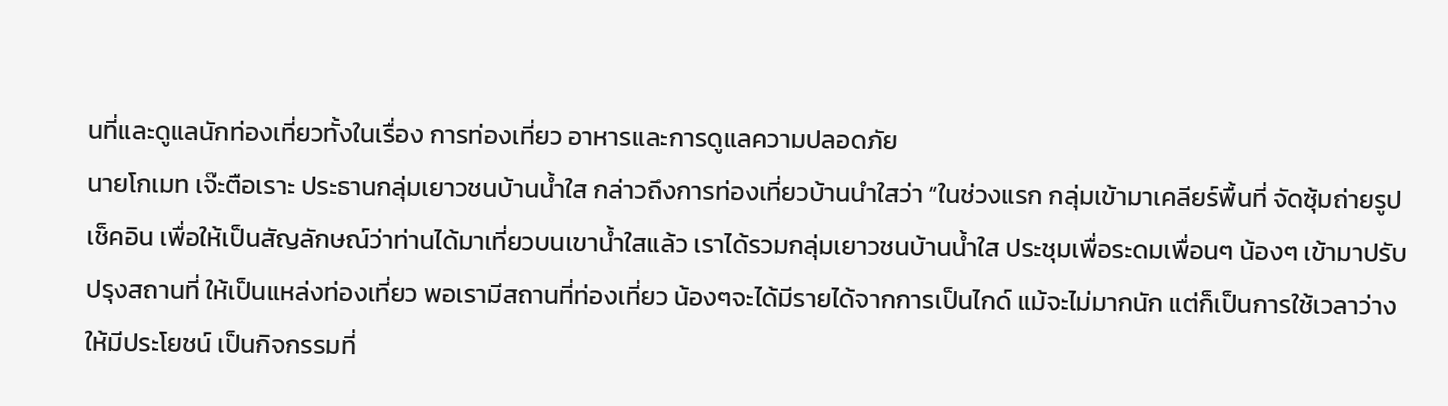นที่และดูแลนักท่องเที่ยวทั้งในเรื่อง การท่องเที่ยว อาหารและการดูแลความปลอดภัย
นายโกเมท เจ๊ะตือเราะ ประธานกลุ่มเยาวชนบ้านน้ำใส กล่าวถึงการท่องเที่ยวบ้านนำใสว่า “ในช่วงแรก กลุ่มเข้ามาเคลียร์พื้นที่ จัดซุ้มถ่ายรูปเช็คอิน เพื่อให้เป็นสัญลักษณ์ว่าท่านได้มาเที่ยวบนเขาน้ำใสแล้ว เราได้รวมกลุ่มเยาวชนบ้านน้ำใส ประชุมเพื่อระดมเพื่อนๆ น้องๆ เข้ามาปรับปรุงสถานที่ ให้เป็นแหล่งท่องเที่ยว พอเรามีสถานที่ท่องเที่ยว น้องๆจะได้มีรายได้จากการเป็นไกด์ แม้จะไม่มากนัก แต่ก็เป็นการใช้เวลาว่างให้มีประโยชน์ เป็นกิจกรรมที่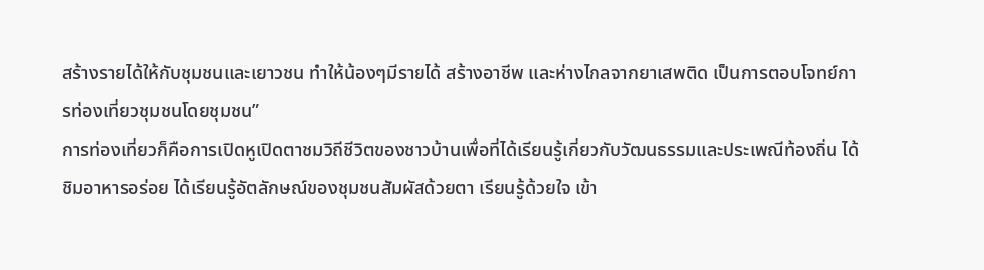สร้างรายได้ให้กับชุมชนและเยาวชน ทำให้น้องๆมีรายได้ สร้างอาชีพ และห่างไกลจากยาเสพติด เป็นการตอบโจทย์การท่องเที่ยวชุมชนโดยชุมชน”
การท่องเที่ยวก็คือการเปิดหูเปิดตาชมวิถีชีวิตของชาวบ้านเพื่อที่ได้เรียนรู้เกี่ยวกับวัฒนธรรมและประเพณีท้องถิ่น ได้ชิมอาหารอร่อย ได้เรียนรู้อัตลักษณ์ของชุมชนสัมผัสด้วยตา เรียนรู้ด้วยใจ เข้า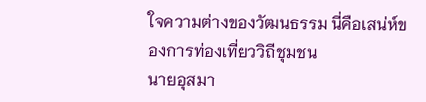ใจความต่างของวัฒนธรรม นี่คือเสน่ห์ของการท่องเที่ยววิถีชุมชน
นายอุสมา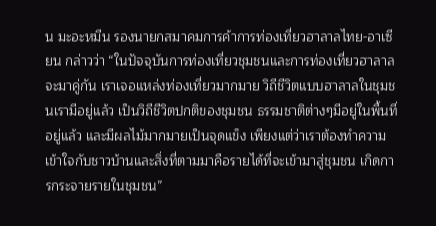น มะอะหมีน รองนายกสมาคมการค้าการท่องเที่ยวฮาลาลไทย-อาเซียน กล่าวว่า “ในปัจจุบันการท่องเที่ยวชุมชนและการท่องเที่ยวฮาลาลจะมาคู่กัน เราเจอแหล่งท่องเที่ยวมากมาย วิถีชีวิตแบบฮาลาลในชุมชนเรามีอยู่แล้ว เป็นวิถีชีวิตปกติของชุมชน ธรรมชาติต่างๆมีอยู่ในพื้นที่อยู่แล้ว และมีผลไม้มากมายเป็นจุดแข็ง เพียงแต่ว่าเราต้องทำความเข้าใจกับชาวบ้านและสิ่งที่ตามมาคือรายได้ที่จะเข้ามาสู่ชุมชน เกิดการกระจายรายในชุมชน”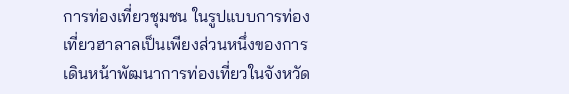การท่องเที่ยวชุมชน ในรูปแบบการท่องเที่ยวฮาลาลเป็นเพียงส่วนหนึ่งของการเดินหน้าพัฒนาการท่องเที่ยวในจังหวัด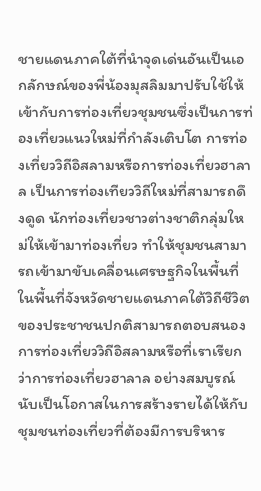ชายแดนภาคใต้ที่นำจุดเด่นอันเป็นเอกลักษณ์ของพี่น้องมุสลิมมาปรับใช้ให้เข้ากับการท่องเที่ยวชุมชนซึ่งเป็นการท่องเที่ยวแนวใหม่ที่กำลังเติบโต การท่องเที่ยววิถีอิสลามหรือการท่องเที่ยวฮาลาล เป็นการท่องเทียววิถีใหม่ที่สามารถดึงดูด นักท่องเที่ยวชาวต่างชาติกลุ่มใหม่ให้เข้ามาท่องเที่ยว ทำให้ชุมชนสามารถเข้ามาขับเคลื่อนเศรษฐกิจในพื้นที่ ในพื้นที่จังหวัดชายแดนภาคใต้วิถีชีวิตของประชาชนปกติสามารถตอบสนองการท่องเที่ยววิถีอิสลามหรือที่เราเรียกว่าการท่องเที่ยวฮาลาล อย่างสมบูรณ์ นับเป็นโอกาสในการสร้างรายได้ให้กับชุมชนท่องเที่ยวที่ต้องมีการบริหาร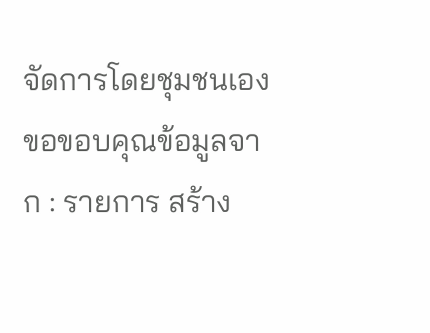จัดการโดยชุมชนเอง
ขอขอบคุณข้อมูลจาก : รายการ สร้าง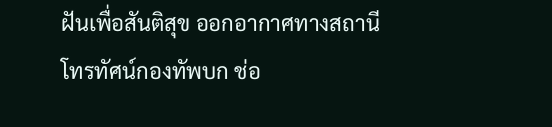ฝันเพื่อสันติสุข ออกอากาศทางสถานีโทรทัศน์กองทัพบก ช่อ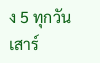ง 5 ทุกวันเสาร์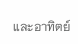และอาทิตย์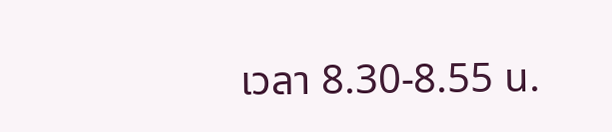เวลา 8.30-8.55 น.